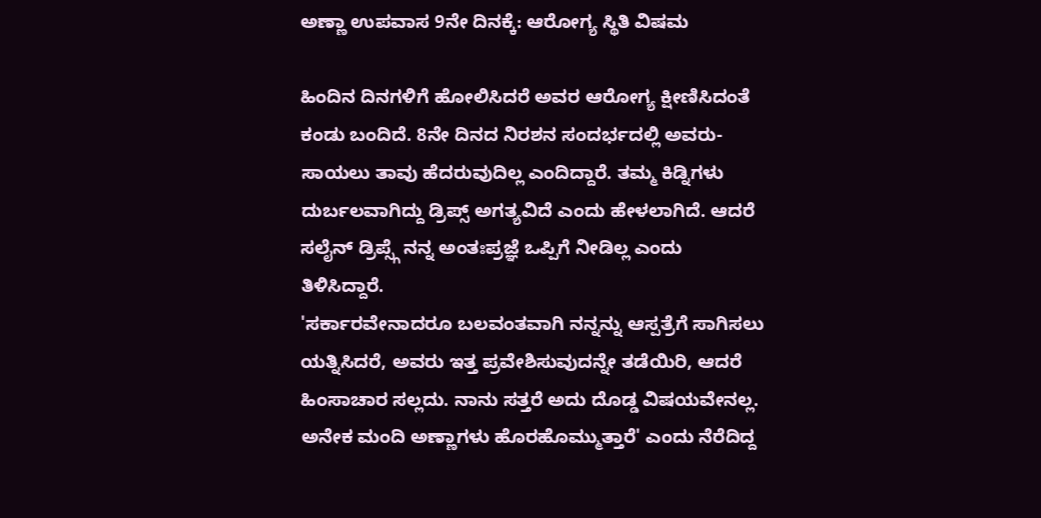ಅಣ್ಣಾ ಉಪವಾಸ 9ನೇ ದಿನಕ್ಕೆ: ಆರೋಗ್ಯ ಸ್ಥಿತಿ ವಿಷಮ

ಹಿಂದಿನ ದಿನಗಳಿಗೆ ಹೋಲಿಸಿದರೆ ಅವರ ಆರೋಗ್ಯ ಕ್ಷೀಣಿಸಿದಂತೆ ಕಂಡು ಬಂದಿದೆ. 8ನೇ ದಿನದ ನಿರಶನ ಸಂದರ್ಭದಲ್ಲಿ ಅವರು- ಸಾಯಲು ತಾವು ಹೆದರುವುದಿಲ್ಲ ಎಂದಿದ್ದಾರೆ. ತಮ್ಮ ಕಿಡ್ನಿಗಳು ದುರ್ಬಲವಾಗಿದ್ದು ಡ್ರಿಪ್ಸ್ ಅಗತ್ಯವಿದೆ ಎಂದು ಹೇಳಲಾಗಿದೆ. ಆದರೆ ಸಲೈನ್ ಡ್ರಿಪ್ಸ್ಗೆ ನನ್ನ ಅಂತಃಪ್ರಜ್ಞೆ ಒಪ್ಪಿಗೆ ನೀಡಿಲ್ಲ ಎಂದು ತಿಳಿಸಿದ್ದಾರೆ.
'ಸರ್ಕಾರವೇನಾದರೂ ಬಲವಂತವಾಗಿ ನನ್ನನ್ನು ಆಸ್ಪತ್ರೆಗೆ ಸಾಗಿಸಲು ಯತ್ನಿಸಿದರೆ, ಅವರು ಇತ್ತ ಪ್ರವೇಶಿಸುವುದನ್ನೇ ತಡೆಯಿರಿ, ಆದರೆ ಹಿಂಸಾಚಾರ ಸಲ್ಲದು. ನಾನು ಸತ್ತರೆ ಅದು ದೊಡ್ಡ ವಿಷಯವೇನಲ್ಲ. ಅನೇಕ ಮಂದಿ ಅಣ್ಣಾಗಳು ಹೊರಹೊಮ್ಮುತ್ತಾರೆ' ಎಂದು ನೆರೆದಿದ್ದ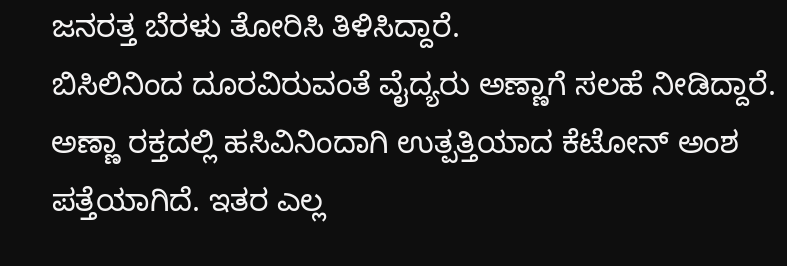ಜನರತ್ತ ಬೆರಳು ತೋರಿಸಿ ತಿಳಿಸಿದ್ದಾರೆ.
ಬಿಸಿಲಿನಿಂದ ದೂರವಿರುವಂತೆ ವೈದ್ಯರು ಅಣ್ಣಾಗೆ ಸಲಹೆ ನೀಡಿದ್ದಾರೆ. ಅಣ್ಣಾ ರಕ್ತದಲ್ಲಿ ಹಸಿವಿನಿಂದಾಗಿ ಉತ್ಪತ್ತಿಯಾದ ಕೆಟೋನ್ ಅಂಶ ಪತ್ತೆಯಾಗಿದೆ. ಇತರ ಎಲ್ಲ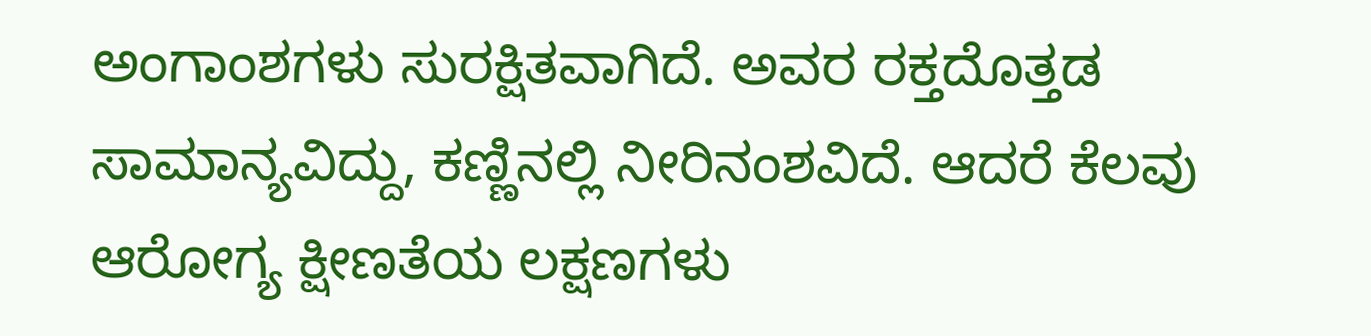ಅಂಗಾಂಶಗಳು ಸುರಕ್ಷಿತವಾಗಿದೆ. ಅವರ ರಕ್ತದೊತ್ತಡ ಸಾಮಾನ್ಯವಿದ್ದು, ಕಣ್ಣಿನಲ್ಲಿ ನೀರಿನಂಶವಿದೆ. ಆದರೆ ಕೆಲವು ಆರೋಗ್ಯ ಕ್ಷೀಣತೆಯ ಲಕ್ಷಣಗಳು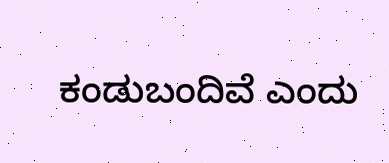ಕಂಡುಬಂದಿವೆ ಎಂದು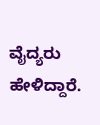ವೈದ್ಯರು ಹೇಳಿದ್ದಾರೆ.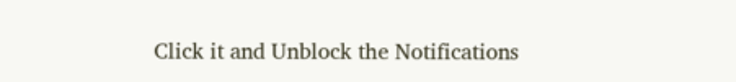Click it and Unblock the Notifications